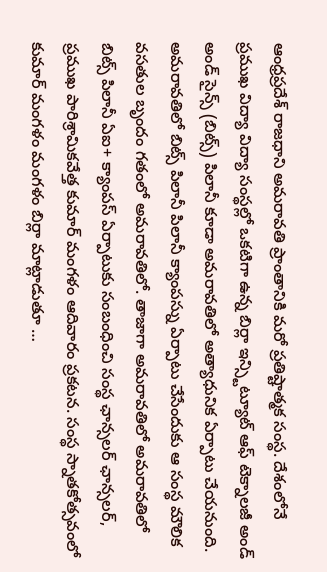ఆంధ్రప్రదేశ్ రాజధాని అమరావతి ప్రాంతానికి మరో ప్రతిష్టాత్మక సంస్థ. దేశంలోనే ప్రముఖ విద్యా విద్యా సంస్థల్లో ఒకటిగా ఉన్న బిర్లా ఇన్స్టిట్యూట్ ఆఫ్ టెక్నాలజీ అండ్ అండ్ సైన్స్ (బిట్స్) పిలానీ కూడా అమరావతిలో అత్యాధునిక ఏర్పాటు చేయనుంది. అమరావతిలో బిట్స్ పిలానీ పిలానీ క్యాంపస్ను ఏర్పాటు చేసేందుకు ఆ సంస్థ మౌలిక వసతుల బృందం గతంలో అమరావతిలో. తాజాగా అమరావతిలో అమరావతిలో బిట్స్ పిలానీ ఏఐ+ క్యాంపస్ ఏర్పాటుకు సంబంధించి సంస్థ ఛాన్సలర్ ఛాన్సలర్, ప్రముఖ పారిశ్రామికవేత్త కుమార్ మంగళం ఆదివారం ప్రకటన. సంస్థ స్నాతకోత్సవంలో కుమార్ మంగళం మంగళం బిర్లా మాట్లాడుతూ …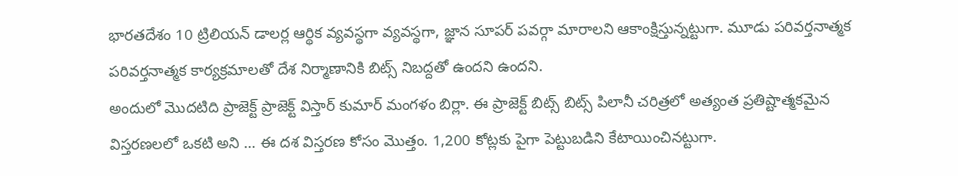భారతదేశం 10 ట్రిలియన్ డాలర్ల ఆర్థిక వ్యవస్థగా వ్యవస్థగా, జ్ఞాన సూపర్ పవర్గా మారాలని ఆకాంక్షిస్తున్నట్టుగా. మూడు పరివర్తనాత్మక పరివర్తనాత్మక కార్యక్రమాలతో దేశ నిర్మాణానికి బిట్స్ నిబద్దతో ఉందని ఉందని.
అందులో మొదటిది ప్రాజెక్ట్ ప్రాజెక్ట్ విస్తార్ కుమార్ మంగళం బిర్లా. ఈ ప్రాజెక్ట్ బిట్స్ బిట్స్ పిలానీ చరిత్రలో అత్యంత ప్రతిష్టాత్మకమైన విస్తరణలలో ఒకటి అని … ఈ దశ విస్తరణ కోసం మొత్తం. 1,200 కోట్లకు పైగా పెట్టుబడిని కేటాయించినట్టుగా.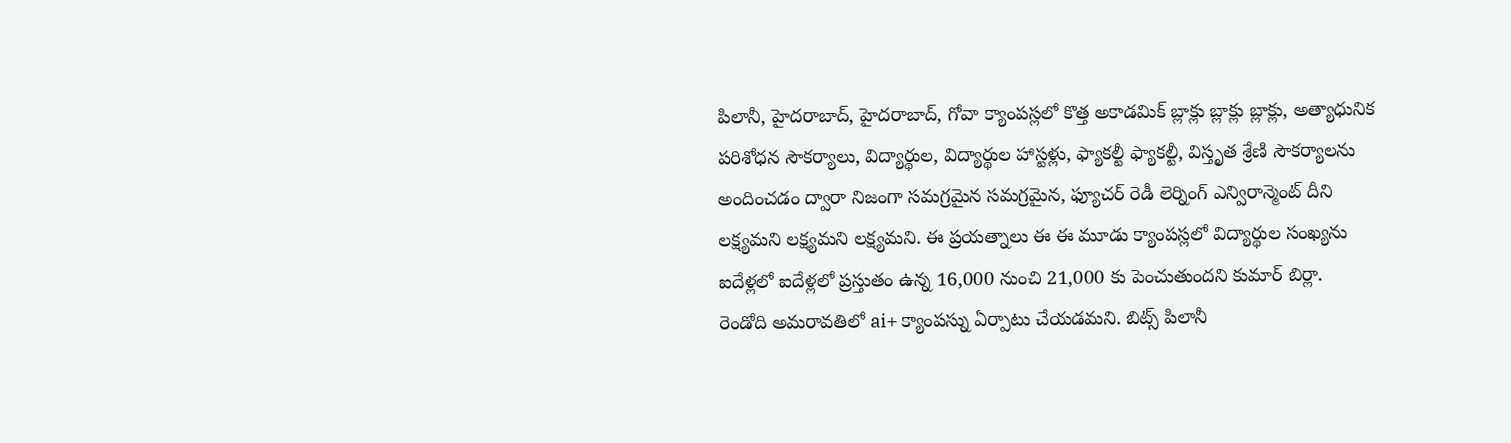పిలానీ, హైదరాబాద్, హైదరాబాద్, గోవా క్యాంపస్లలో కొత్త అకాడమిక్ బ్లాక్లు బ్లాక్లు బ్లాక్లు, అత్యాధునిక పరిశోధన సౌకర్యాలు, విద్యార్థుల, విద్యార్థుల హాస్టళ్లు, ఫ్యాకల్టీ ఫ్యాకల్టీ, విస్తృత శ్రేణి సౌకర్యాలను అందించడం ద్వారా నిజంగా సమగ్రమైన సమగ్రమైన, ఫ్యూచర్ రెడీ లెర్నింగ్ ఎన్విరాన్మెంట్ దీని లక్ష్యమని లక్ష్యమని లక్ష్యమని. ఈ ప్రయత్నాలు ఈ ఈ మూడు క్యాంపస్లలో విద్యార్థుల సంఖ్యను ఐదేళ్లలో ఐదేళ్లలో ప్రస్తుతం ఉన్న 16,000 నుంచి 21,000 కు పెంచుతుందని కుమార్ బిర్లా.
రెండోది అమరావతిలో ai+ క్యాంపస్ను ఏర్పాటు చేయడమని. బిట్స్ పిలానీ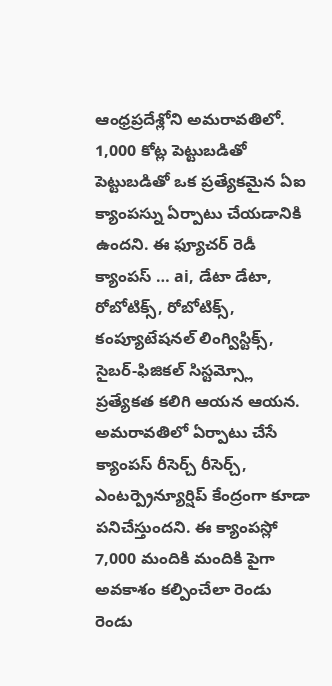ఆంధ్రప్రదేశ్లోని అమరావతిలో. 1,000 కోట్ల పెట్టుబడితో పెట్టుబడితో ఒక ప్రత్యేకమైన ఏఐ క్యాంపస్ను ఏర్పాటు చేయడానికి ఉందని. ఈ ఫ్యూచర్ రెడీ క్యాంపస్ … ai, డేటా డేటా, రోబోటిక్స్, రోబోటిక్స్, కంప్యూటేషనల్ లింగ్విస్టిక్స్, సైబర్-ఫిజికల్ సిస్టమ్స్లో ప్రత్యేకత కలిగి ఆయన ఆయన. అమరావతిలో ఏర్పాటు చేసే క్యాంపస్ రీసెర్చ్ రీసెర్చ్, ఎంటర్ప్రెన్యూర్షిప్ కేంద్రంగా కూడా పనిచేస్తుందని. ఈ క్యాంపస్లో 7,000 మందికి మందికి పైగా అవకాశం కల్పించేలా రెండు రెండు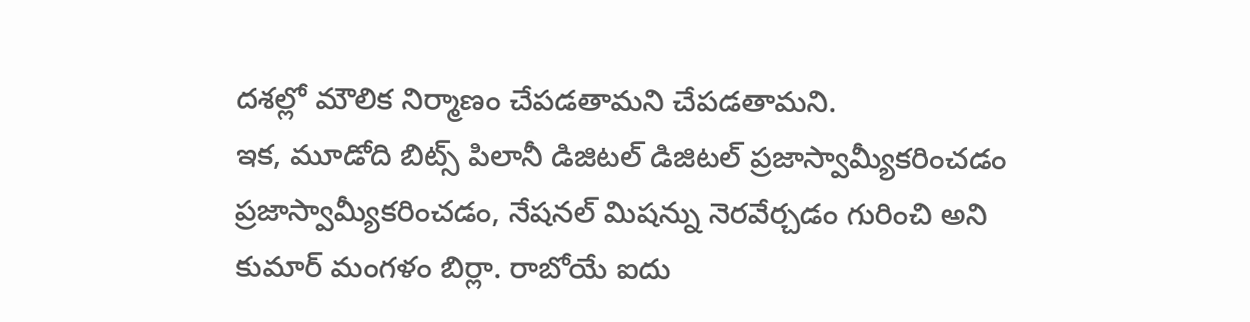దశల్లో మౌలిక నిర్మాణం చేపడతామని చేపడతామని.
ఇక, మూడోది బిట్స్ పిలానీ డిజిటల్ డిజిటల్ ప్రజాస్వామ్యీకరించడం ప్రజాస్వామ్యీకరించడం, నేషనల్ మిషన్ను నెరవేర్చడం గురించి అని కుమార్ మంగళం బిర్లా. రాబోయే ఐదు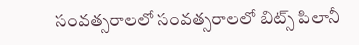సంవత్సరాలలో సంవత్సరాలలో బిట్స్ పిలానీ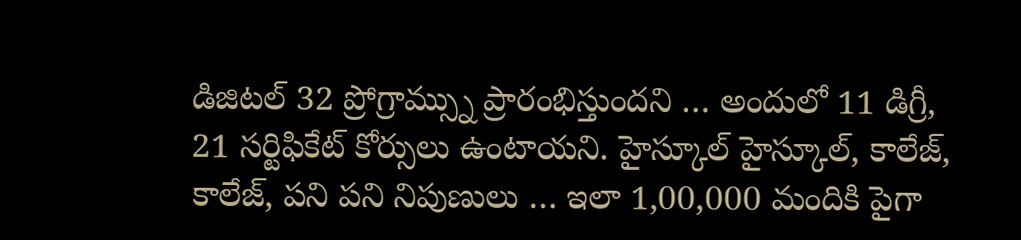డిజిటల్ 32 ప్రోగ్రామ్స్ను ప్రారంభిస్తుందని … అందులో 11 డిగ్రీ, 21 సర్టిఫికేట్ కోర్సులు ఉంటాయని. హైస్కూల్ హైస్కూల్, కాలేజ్, కాలేజ్, పని పని నిపుణులు … ఇలా 1,00,000 మందికి పైగా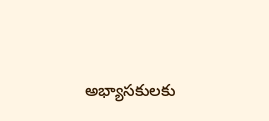అభ్యాసకులకు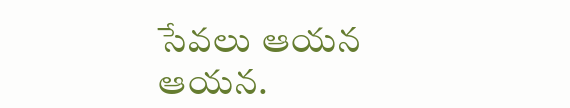సేవలు ఆయన ఆయన.